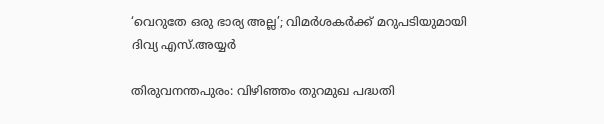‘വെറുതേ ഒരു ഭാര്യ അല്ല’; വിമർശകർക്ക് മറുപടിയുമായി ദിവ്യ എസ്.അയ്യർ

തിരുവനന്തപുരം: വിഴിഞ്ഞം തുറമുഖ പദ്ധതി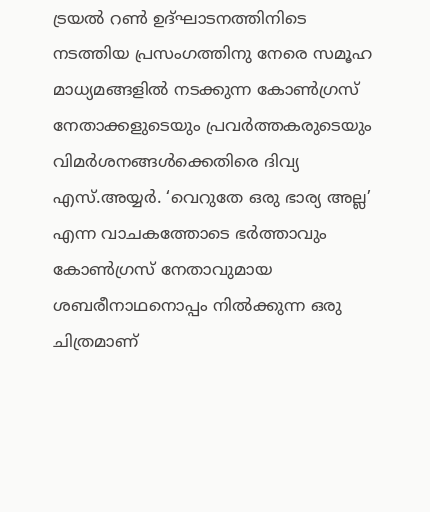ട്രയല്‍ റണ്‍ ഉദ്ഘാടനത്തിനിടെ നടത്തിയ പ്രസംഗത്തിനു നേരെ സമൂഹ മാധ്യമങ്ങളില്‍ നടക്കുന്ന കോണ്‍ഗ്രസ് നേതാക്കളുടെയും പ്രവര്‍ത്തകരുടെയും വിമര്‍ശനങ്ങള്‍ക്കെതിരെ ദിവ്യ എസ്.അയ്യര്‍. ‘വെറുതേ ഒരു ഭാര്യ അല്ല’ എന്ന വാചകത്തോടെ ഭര്‍ത്താവും കോണ്‍ഗ്രസ് നേതാവുമായ ശബരീനാഥനൊപ്പം നില്‍ക്കുന്ന ഒരു ചിത്രമാണ്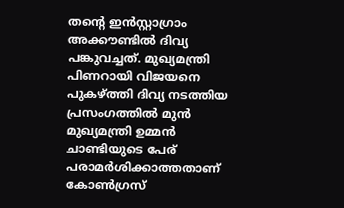തന്റെ ഇന്‍സ്റ്റാഗ്രാം അക്കൗണ്ടില്‍ ദിവ്യ പങ്കുവച്ചത്. മുഖ്യമന്ത്രി പിണറായി വിജയനെ പുകഴ്ത്തി ദിവ്യ നടത്തിയ പ്രസംഗത്തില്‍ മുന്‍ മുഖ്യമന്ത്രി ഉമ്മന്‍ ചാണ്ടിയുടെ പേര് പരാമര്‍ശിക്കാത്തതാണ് കോണ്‍ഗ്രസ്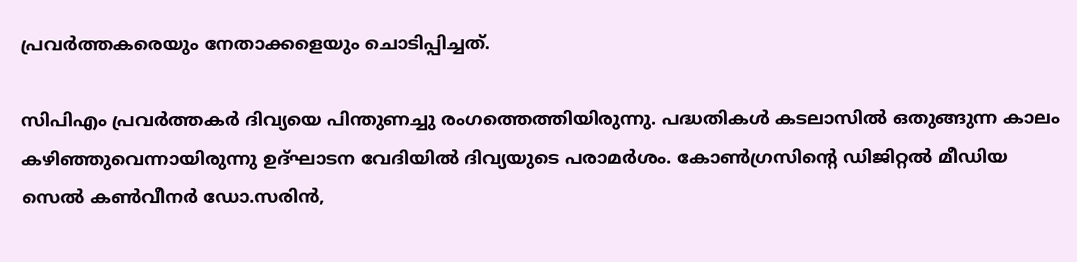പ്രവര്‍ത്തകരെയും നേതാക്കളെയും ചൊടിപ്പിച്ചത്.

സിപിഎം പ്രവര്‍ത്തകര്‍ ദിവ്യയെ പിന്തുണച്ചു രംഗത്തെത്തിയിരുന്നു. പദ്ധതികള്‍ കടലാസില്‍ ഒതുങ്ങുന്ന കാലം കഴിഞ്ഞുവെന്നായിരുന്നു ഉദ്ഘാടന വേദിയില്‍ ദിവ്യയുടെ പരാമര്‍ശം. കോണ്‍ഗ്രസിന്റെ ഡിജിറ്റല്‍ മീഡിയ സെല്‍ കണ്‍വീനര്‍ ഡോ.സരിന്‍,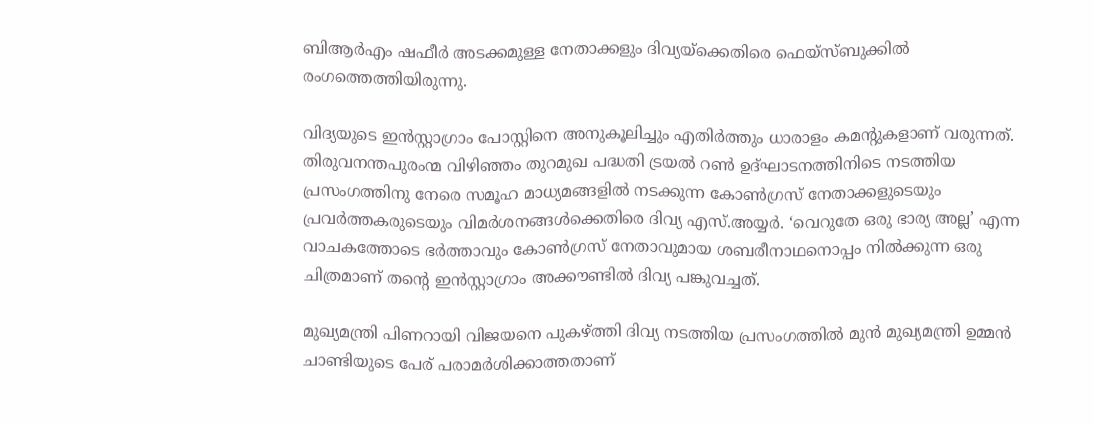ബിആര്‍എം ഷഫീര്‍ അടക്കമുള്ള നേതാക്കളും ദിവ്യയ്‌ക്കെതിരെ ഫെയ്‌സ്ബുക്കില്‍ രംഗത്തെത്തിയിരുന്നു.

വിദ്യയുടെ ഇന്‍സ്റ്റാഗ്രാം പോസ്റ്റിനെ അനുകൂലിച്ചും എതിര്‍ത്തും ധാരാളം കമന്റുകളാണ് വരുന്നത്. തിരുവനന്തപുരംന്മ വിഴിഞ്ഞം തുറമുഖ പദ്ധതി ട്രയല്‍ റണ്‍ ഉദ്ഘാടനത്തിനിടെ നടത്തിയ പ്രസംഗത്തിനു നേരെ സമൂഹ മാധ്യമങ്ങളില്‍ നടക്കുന്ന കോണ്‍ഗ്രസ് നേതാക്കളുടെയും പ്രവര്‍ത്തകരുടെയും വിമര്‍ശനങ്ങള്‍ക്കെതിരെ ദിവ്യ എസ്.അയ്യര്‍. ‘വെറുതേ ഒരു ഭാര്യ അല്ല’ എന്ന വാചകത്തോടെ ഭര്‍ത്താവും കോണ്‍ഗ്രസ് നേതാവുമായ ശബരീനാഥനൊപ്പം നില്‍ക്കുന്ന ഒരു ചിത്രമാണ് തന്റെ ഇന്‍സ്റ്റാഗ്രാം അക്കൗണ്ടില്‍ ദിവ്യ പങ്കുവച്ചത്.

മുഖ്യമന്ത്രി പിണറായി വിജയനെ പുകഴ്ത്തി ദിവ്യ നടത്തിയ പ്രസംഗത്തില്‍ മുന്‍ മുഖ്യമന്ത്രി ഉമ്മന്‍ ചാണ്ടിയുടെ പേര് പരാമര്‍ശിക്കാത്തതാണ്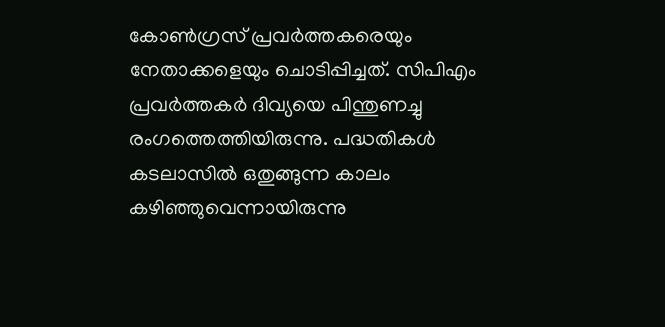കോണ്‍ഗ്രസ് പ്രവര്‍ത്തകരെയും നേതാക്കളെയും ചൊടിപ്പിച്ചത്. സിപിഎം പ്രവര്‍ത്തകര്‍ ദിവ്യയെ പിന്തുണച്ചു രംഗത്തെത്തിയിരുന്നു. പദ്ധതികള്‍ കടലാസില്‍ ഒതുങ്ങുന്ന കാലം കഴിഞ്ഞുവെന്നായിരുന്നു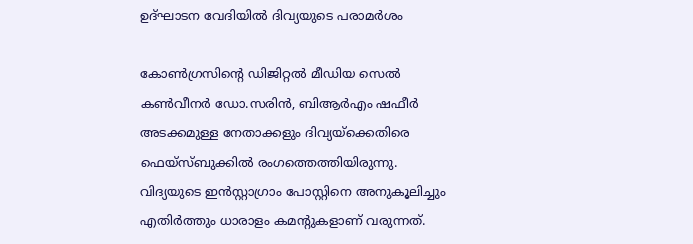ഉദ്ഘാടന വേദിയില്‍ ദിവ്യയുടെ പരാമര്‍ശം

കോണ്‍ഗ്രസിന്റെ ഡിജിറ്റല്‍ മീഡിയ സെല്‍ കണ്‍വീനര്‍ ഡോ.സരിന്‍, ബിആര്‍എം ഷഫീര്‍ അടക്കമുള്ള നേതാക്കളും ദിവ്യയ്‌ക്കെതിരെ ഫെയ്‌സ്ബുക്കില്‍ രംഗത്തെത്തിയിരുന്നു. വിദ്യയുടെ ഇന്‍സ്റ്റാഗ്രാം പോസ്റ്റിനെ അനുകൂലിച്ചും എതിര്‍ത്തും ധാരാളം കമന്റുകളാണ് വരുന്നത്.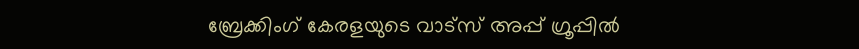ബ്രേക്കിംഗ് കേരളയുടെ വാട്സ് അപ്പ് ഗ്രൂപ്പിൽ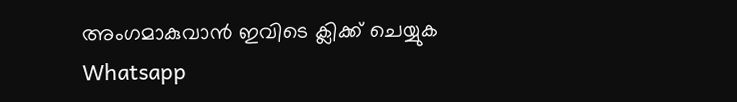അംഗമാകുവാൻ ഇവിടെ ക്ലിക്ക് ചെയ്യുക Whatsapp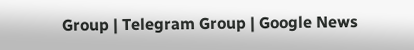Group | Telegram Group | Google News